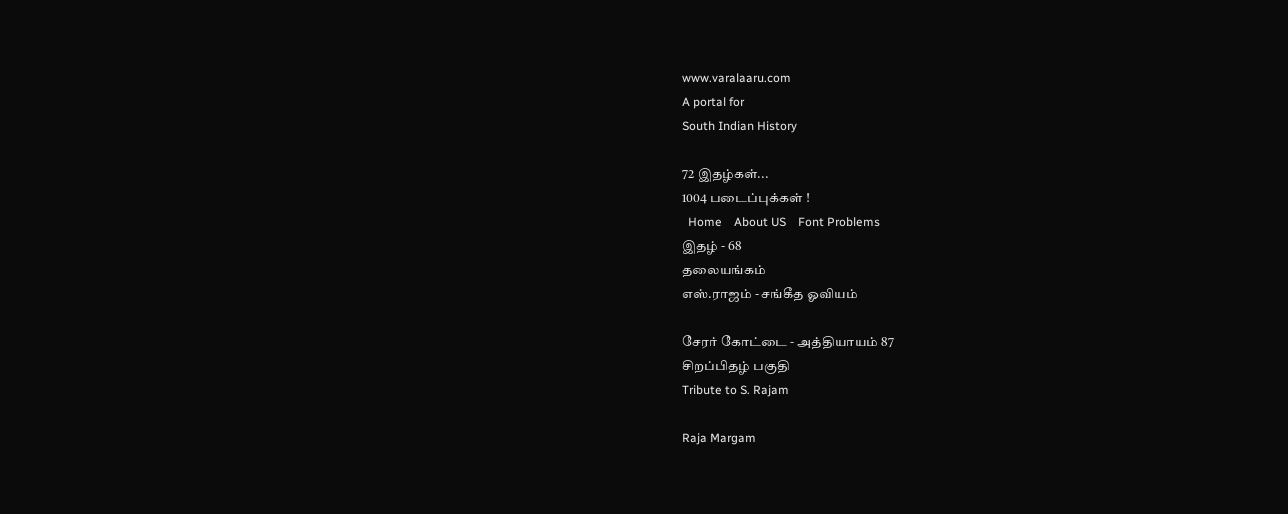www.varalaaru.com
A portal for
South Indian History

72 இதழ்கள்...
1004 படைப்புக்கள் !
  Home    About US    Font Problems
இதழ் - 68
தலையங்கம்
எஸ்.ராஜம் - சங்கீத ஓவியம்

சேரர் கோட்டை - அத்தியாயம் 87
சிறப்பிதழ் பகுதி
Tribute to S. Rajam

Raja Margam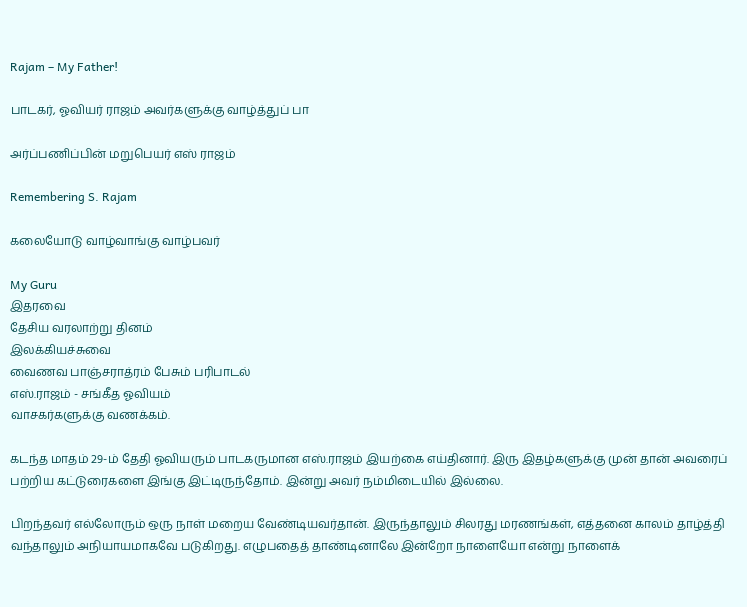Rajam – My Father!

பாடகர், ஓவியர் ராஜம் அவர்களுக்கு வாழ்த்துப் பா

அர்ப்பணிப்பின் மறுபெயர் எஸ் ராஜம்

Remembering S. Rajam

கலையோடு வாழ்வாங்கு வாழ்பவர்

My Guru
இதரவை
தேசிய வரலாற்று தினம்
இலக்கியச்சுவை
வைணவ பாஞ்சராத்ரம் பேசும் பரிபாடல்
எஸ்.ராஜம் - சங்கீத ஓவியம்
வாசகர்களுக்கு வணக்கம்.

கடந்த மாதம் 29-ம் தேதி ஓவியரும் பாடகருமான எஸ்.ராஜம் இயற்கை எய்தினார். இரு இதழ்களுக்கு முன் தான் அவரைப் பற்றிய கட்டுரைகளை இங்கு இட்டிருந்தோம். இன்று அவர் நம்மிடையில் இல்லை.

பிறந்தவர் எல்லோரும் ஒரு நாள் மறைய வேண்டியவர்தான். இருந்தாலும் சிலரது மரணங்கள், எத்தனை காலம் தாழ்த்தி வந்தாலும் அநியாயமாகவே படுகிறது. எழுபதைத் தாண்டினாலே இன்றோ நாளையோ என்று நாளைக்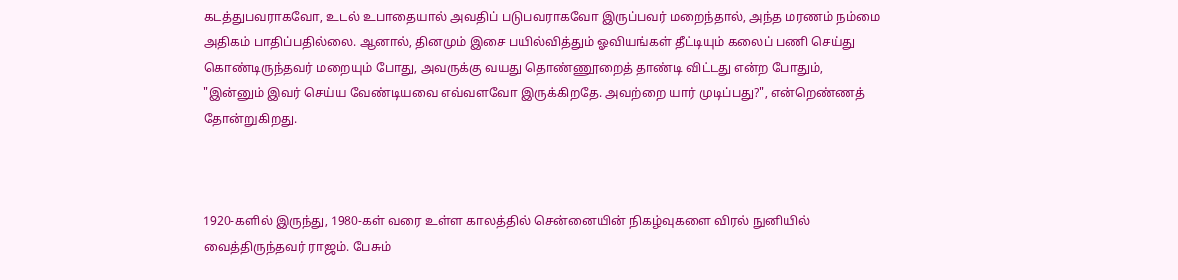கடத்துபவராகவோ, உடல் உபாதையால் அவதிப் படுபவராகவோ இருப்பவர் மறைந்தால், அந்த மரணம் நம்மை அதிகம் பாதிப்பதில்லை. ஆனால், தினமும் இசை பயில்வித்தும் ஓவியங்கள் தீட்டியும் கலைப் பணி செய்து கொண்டிருந்தவர் மறையும் போது, அவருக்கு வயது தொண்ணூறைத் தாண்டி விட்டது என்ற போதும், "இன்னும் இவர் செய்ய வேண்டியவை எவ்வளவோ இருக்கிறதே. அவற்றை யார் முடிப்பது?", என்றெண்ணத் தோன்றுகிறது.



1920-களில் இருந்து, 1980-கள் வரை உள்ள காலத்தில் சென்னையின் நிகழ்வுகளை விரல் நுனியில் வைத்திருந்தவர் ராஜம். பேசும்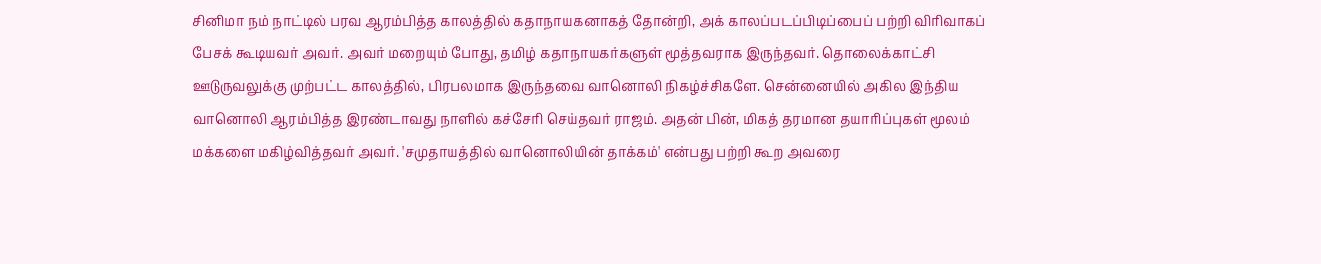சினிமா நம் நாட்டில் பரவ ஆரம்பித்த காலத்தில் கதாநாயகனாகத் தோன்றி, அக் காலப்படப்பிடிப்பைப் பற்றி விரிவாகப் பேசக் கூடியவர் அவர். அவர் மறையும் போது, தமிழ் கதாநாயகர்களுள் மூத்தவராக இருந்தவர். தொலைக்காட்சி ஊடுருவலுக்கு முற்பட்ட காலத்தில், பிரபலமாக இருந்தவை வானொலி நிகழ்ச்சிகளே. சென்னையில் அகில இந்திய வானொலி ஆரம்பித்த இரண்டாவது நாளில் கச்சேரி செய்தவர் ராஜம். அதன் பின், மிகத் தரமான தயாரிப்புகள் மூலம் மக்களை மகிழ்வித்தவர் அவர். 'சமுதாயத்தில் வானொலியின் தாக்கம்' என்பது பற்றி கூற அவரை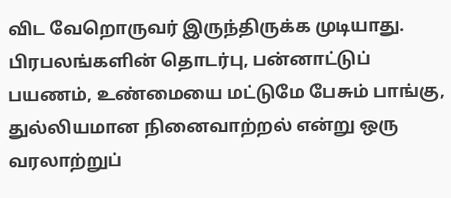விட வேறொருவர் இருந்திருக்க முடியாது. பிரபலங்களின் தொடர்பு, பன்னாட்டுப் பயணம், உண்மையை மட்டுமே பேசும் பாங்கு, துல்லியமான நினைவாற்றல் என்று ஒரு வரலாற்றுப்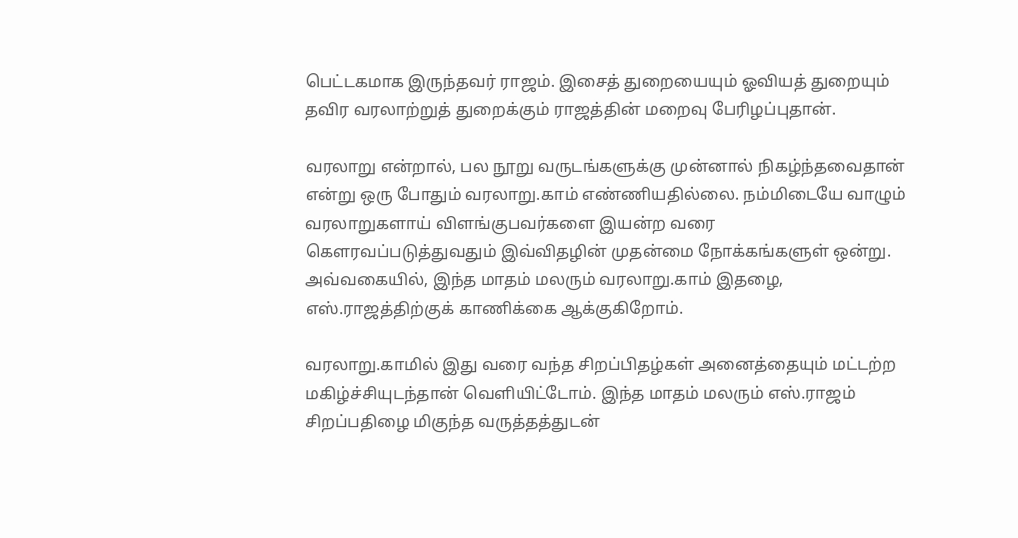பெட்டகமாக இருந்தவர் ராஜம். இசைத் துறையையும் ஓவியத் துறையும் தவிர வரலாற்றுத் துறைக்கும் ராஜத்தின் மறைவு பேரிழப்புதான்.

வரலாறு என்றால், பல நூறு வருடங்களுக்கு முன்னால் நிகழ்ந்தவைதான் என்று ஒரு போதும் வரலாறு.காம் எண்ணியதில்லை. நம்மிடையே வாழும் வரலாறுகளாய் விளங்குபவர்களை இயன்ற வரை கௌரவப்படுத்துவதும் இவ்விதழின் முதன்மை நோக்கங்களுள் ஒன்று. அவ்வகையில், இந்த மாதம் மலரும் வரலாறு.காம் இதழை, எஸ்.ராஜத்திற்குக் காணிக்கை ஆக்குகிறோம்.

வரலாறு.காமில் இது வரை வந்த சிறப்பிதழ்கள் அனைத்தையும் மட்டற்ற மகிழ்ச்சியுடந்தான் வெளியிட்டோம். இந்த மாதம் மலரும் எஸ்.ராஜம் சிறப்பதிழை மிகுந்த வருத்தத்துடன்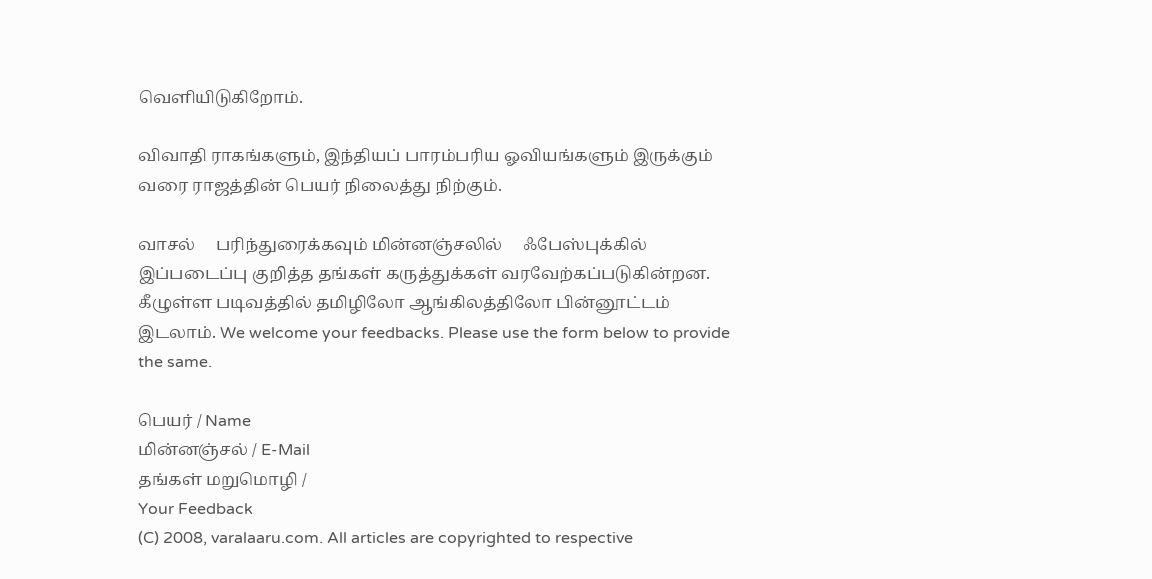வெளியிடுகிறோம்.

விவாதி ராகங்களும், இந்தியப் பாரம்பரிய ஓவியங்களும் இருக்கும் வரை ராஜத்தின் பெயர் நிலைத்து நிற்கும்.

வாசல்     பரிந்துரைக்கவும் மின்னஞ்சலில்     ஃபேஸ்புக்கில்
இப்படைப்பு குறித்த தங்கள் கருத்துக்கள் வரவேற்கப்படுகின்றன. கீழுள்ள படிவத்தில் தமிழிலோ ஆங்கிலத்திலோ பின்னூட்டம் இடலாம். We welcome your feedbacks. Please use the form below to provide the same.

பெயர் / Name
மின்னஞ்சல் / E-Mail
தங்கள் மறுமொழி /
Your Feedback
(C) 2008, varalaaru.com. All articles are copyrighted to respective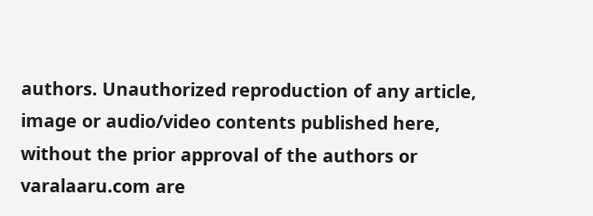authors. Unauthorized reproduction of any article, image or audio/video contents published here, without the prior approval of the authors or varalaaru.com are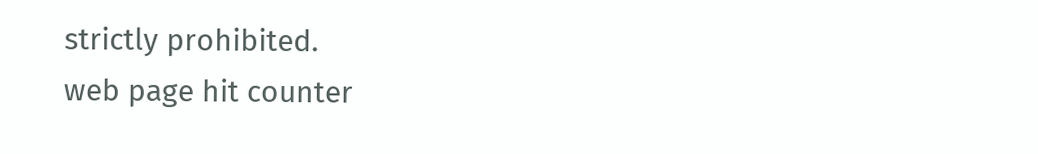strictly prohibited.
web page hit counter